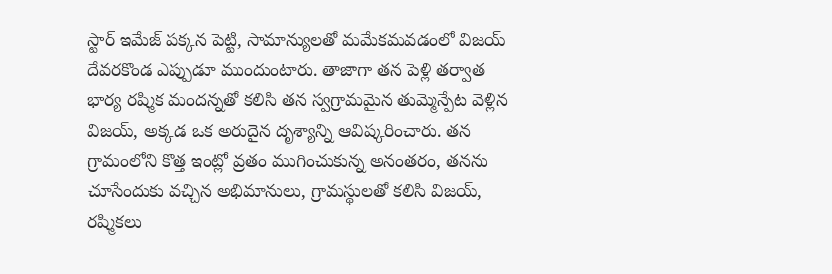స్టార్ ఇమేజ్ పక్కన పెట్టి, సామాన్యులతో మమేకమవడంలో విజయ్ దేవరకొండ ఎప్పుడూ ముందుంటారు. తాజాగా తన పెళ్లి తర్వాత భార్య రష్మిక మందన్నతో కలిసి తన స్వగ్రామమైన తుమ్మెన్పేట వెళ్లిన విజయ్, అక్కడ ఒక అరుదైన దృశ్యాన్ని ఆవిష్కరించారు. తన గ్రామంలోని కొత్త ఇంట్లో వ్రతం ముగించుకున్న అనంతరం, తనను చూసేందుకు వచ్చిన అభిమానులు, గ్రామస్థులతో కలిసి విజయ్, రష్మికలు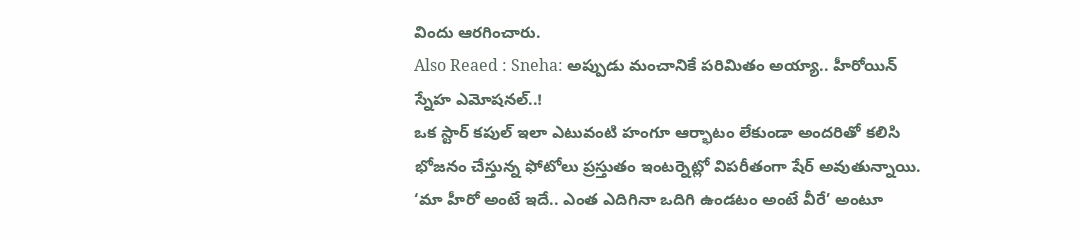విందు ఆరగించారు.
Also Reaed : Sneha: అప్పుడు మంచానికే పరిమితం అయ్యా.. హీరోయిన్ స్నేహ ఎమోషనల్..!
ఒక స్టార్ కపుల్ ఇలా ఎటువంటి హంగూ ఆర్భాటం లేకుండా అందరితో కలిసి భోజనం చేస్తున్న ఫోటోలు ప్రస్తుతం ఇంటర్నెట్లో విపరీతంగా షేర్ అవుతున్నాయి. ‘మా హీరో అంటే ఇదే.. ఎంత ఎదిగినా ఒదిగి ఉండటం అంటే వీరే’ అంటూ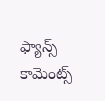ఫ్యాన్స్ కామెంట్స్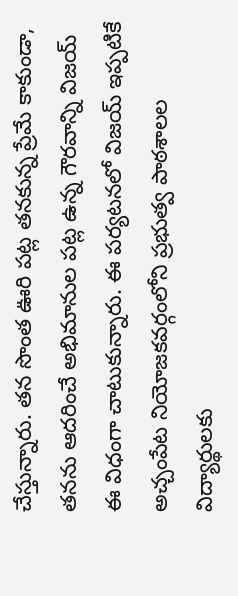చేస్తున్నారు. తన సొంత ఊరి పట్ల తనకున్న ప్రేమే కాకుండా, తనను ఆదరించే అభిమానుల పట్ల ఉన్న గౌరవాన్ని విజయ్ ఈ విధంగా చాటుకున్నారు. ఈ పర్యటనలో విజయ్ ఇప్పటికే అచ్చంపేట నియోజకవర్గంలోని ప్రభుత్వ పాఠశాలల విద్యార్థులకు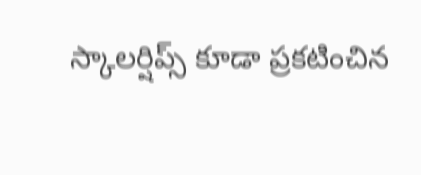స్కాలర్షిప్స్ కూడా ప్రకటించిన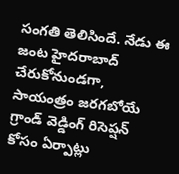సంగతి తెలిసిందే. నేడు ఈ జంట హైదరాబాద్ చేరుకోనుండగా, సాయంత్రం జరగబోయే గ్రాండ్ వెడ్డింగ్ రిసెప్షన్ కోసం ఏర్పాట్లు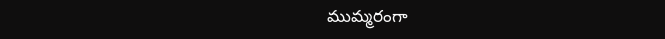ముమ్మరంగా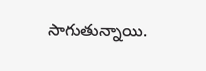సాగుతున్నాయి.